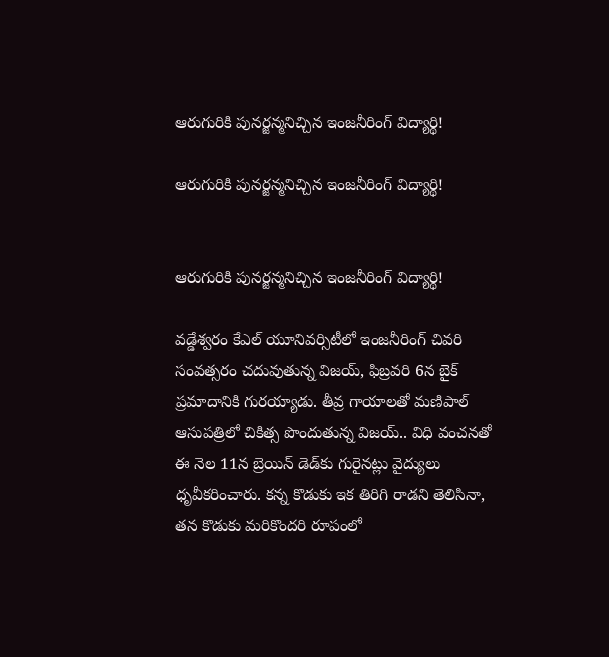ఆరుగురికి పునర్జన్మనిచ్చిన ఇంజనీరింగ్‌ విద్యార్థి!

ఆరుగురికి పునర్జన్మనిచ్చిన ఇంజనీరింగ్‌ విద్యార్థి!


ఆరుగురికి పునర్జన్మనిచ్చిన ఇంజనీరింగ్‌ విద్యార్థి!

వడ్డేశ్వరం కేఎల్ యూనివర్సిటీలో ఇంజనీరింగ్ చివరి సంవత్సరం చదువుతున్న విజయ్, ఫిబ్రవరి 6న బైక్ ప్రమాదానికి గురయ్యాడు. తీవ్ర గాయాలతో మణిపాల్ ఆసుపత్రిలో చికిత్స పొందుతున్న విజయ్.. విధి వంచనతో ఈ నెల 11న బ్రెయిన్ డెడ్‌కు గురైనట్లు వైద్యులు ధృవీకరించారు. కన్న కొడుకు ఇక తిరిగి రాడని తెలిసినా, తన కొడుకు మరికొందరి రూపంలో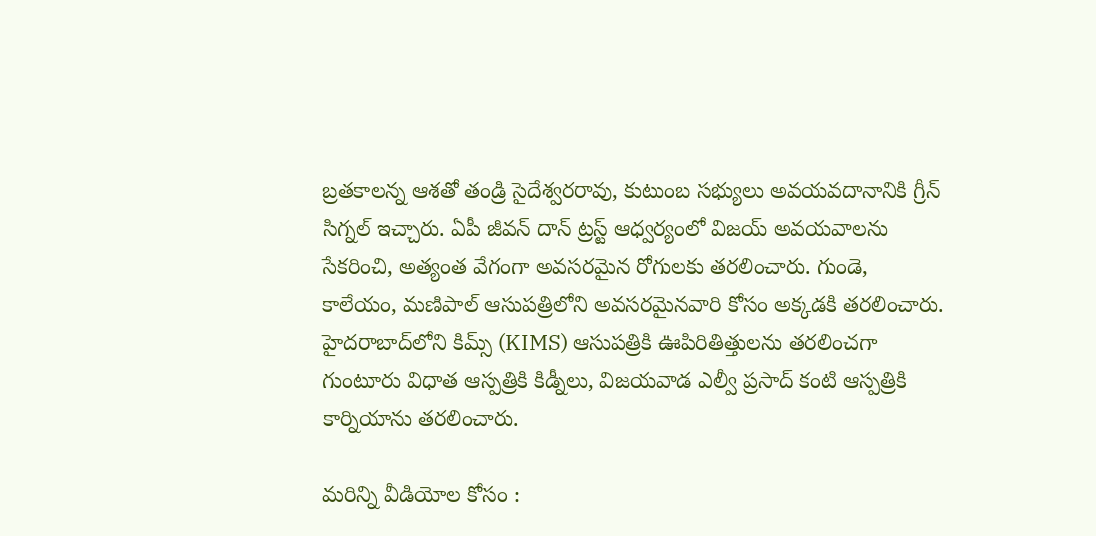బ్రతకాలన్న ఆశతో తండ్రి సైదేశ్వరరావు, కుటుంబ సభ్యులు అవయవదానానికి గ్రీన్ సిగ్నల్ ఇచ్చారు. ఏపీ జీవన్ దాన్ ట్రస్ట్ ఆధ్వర్యంలో విజయ్ అవయవాలను సేకరించి, అత్యంత వేగంగా అవసరమైన రోగులకు తరలించారు. గుండె, కాలేయం, మణిపాల్ ఆసుపత్రిలోని అవసరమైనవారి కోసం అక్కడకి తరలించారు. హైదరాబాద్‌లోని కిమ్స్ (KIMS) ఆసుపత్రికి ఊపిరితిత్తులను తరలించగా గుంటూరు విధాత ఆస్పత్రికి కిడ్నీలు, విజయవాడ ఎల్వీ ప్రసాద్‌ కంటి ఆస్పత్రికి కార్నియాను తరలించారు.

మరిన్ని వీడియోల కోసం :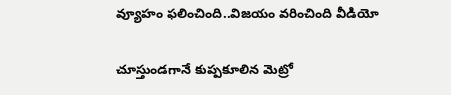వ్యూహం ఫలించింది..విజయం వరించింది వీడియో

చూస్తుండగానే కుప్పకూలిన మెట్రో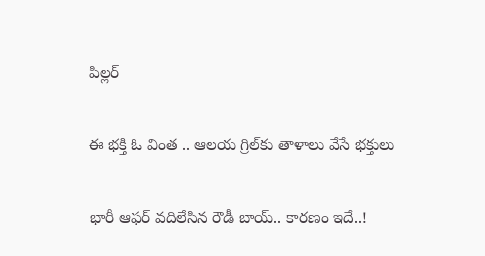పిల్లర్

ఈ భక్తి ఓ వింత .. ఆలయ గ్రిల్‌కు తాళాలు వేసే భక్తులు

భారీ ఆఫర్ వదిలేసిన రౌడీ బాయ్.. కారణం ఇదే..!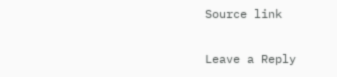Source link

Leave a Reply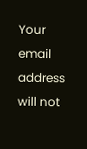Your email address will not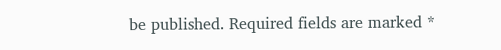be published. Required fields are marked *